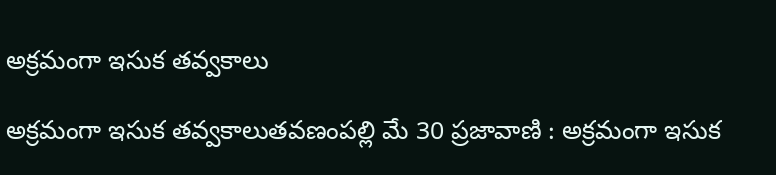అక్రమంగా ఇసుక తవ్వకాలు

అక్రమంగా ఇసుక తవ్వకాలుతవణంపల్లి మే 30 ప్రజావాణి : అక్రమంగా ఇసుక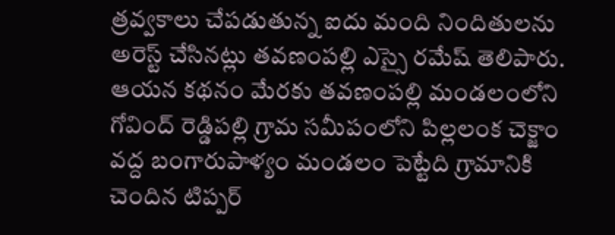త్రవ్వకాలు చేపడుతున్న ఐదు మంది నిందితులను అరెస్ట్ చేసినట్లు తవణంపల్లి ఎస్సై రమేష్ తెలిపారు. ఆయన కథనం మేరకు తవణంపల్లి మండలంలోని  గోవింద్ రెడ్డిపల్లి గ్రామ సమీపంలోని పిల్లలంక చెక్జాం వద్ద బంగారుపాళ్యం మండలం పెట్టేది గ్రామానికి చెందిన టిప్పర్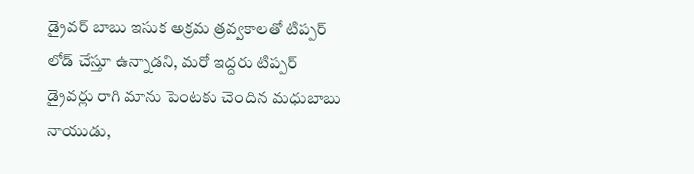డ్రైవర్ బాబు ఇసుక అక్రమ త్రవ్వకాలతో టిప్పర్ లోడ్ చేస్తూ ఉన్నాడని, మరో ఇద్దరు టిప్పర్ డ్రైవర్లు రాగి మాను పెంటకు చెందిన మధుబాబు నాయుడు,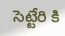సెట్టేరి కి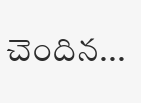చెందిన...